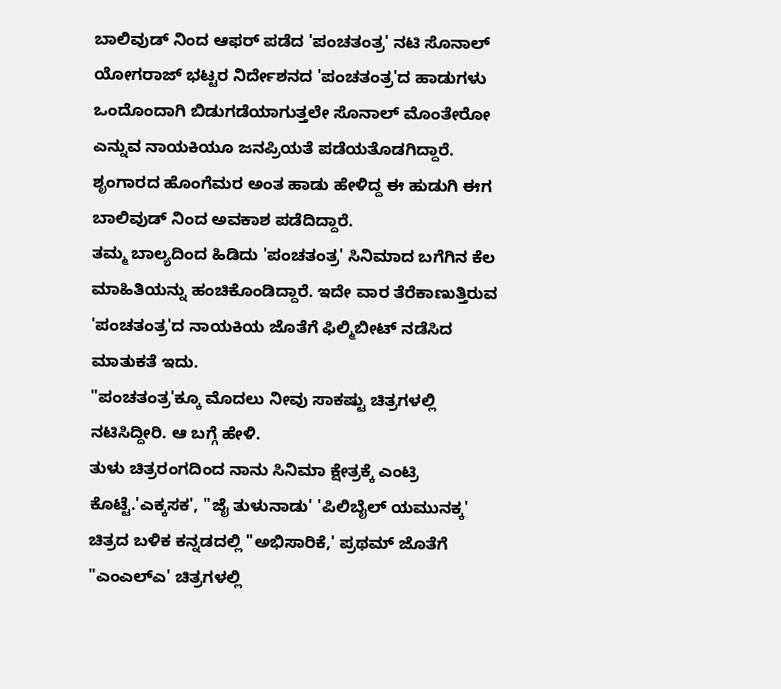ಬಾಲಿವುಡ್ ನಿಂದ ಆಫರ್ ಪಡೆದ 'ಪಂಚತಂತ್ರ' ನಟಿ ಸೊನಾಲ್
ಯೋಗರಾಜ್ ಭಟ್ಟರ ನಿರ್ದೇಶನದ 'ಪಂಚತಂತ್ರ'ದ ಹಾಡುಗಳು ಒಂದೊಂದಾಗಿ ಬಿಡುಗಡೆಯಾಗುತ್ತಲೇ ಸೊನಾಲ್ ಮೊಂತೇರೋ ಎನ್ನುವ ನಾಯಕಿಯೂ ಜನಪ್ರಿಯತೆ ಪಡೆಯತೊಡಗಿದ್ದಾರೆ. ಶೃಂಗಾರದ ಹೊಂಗೆಮರ ಅಂತ ಹಾಡು ಹೇಳಿದ್ದ ಈ ಹುಡುಗಿ ಈಗ ಬಾಲಿವುಡ್ ನಿಂದ ಅವಕಾಶ ಪಡೆದಿದ್ದಾರೆ.
ತಮ್ಮ ಬಾಲ್ಯದಿಂದ ಹಿಡಿದು 'ಪಂಚತಂತ್ರ' ಸಿನಿಮಾದ ಬಗೆಗಿನ ಕೆಲ ಮಾಹಿತಿಯನ್ನು ಹಂಚಿಕೊಂಡಿದ್ದಾರೆ. ಇದೇ ವಾರ ತೆರೆಕಾಣುತ್ತಿರುವ 'ಪಂಚತಂತ್ರ'ದ ನಾಯಕಿಯ ಜೊತೆಗೆ ಫಿಲ್ಮಿಬೀಟ್ ನಡೆಸಿದ ಮಾತುಕತೆ ಇದು.
"ಪಂಚತಂತ್ರ'ಕ್ಕೂ ಮೊದಲು ನೀವು ಸಾಕಷ್ಟು ಚಿತ್ರಗಳಲ್ಲಿ ನಟಿಸಿದ್ದೀರಿ. ಆ ಬಗ್ಗೆ ಹೇಳಿ.
ತುಳು ಚಿತ್ರರಂಗದಿಂದ ನಾನು ಸಿನಿಮಾ ಕ್ಷೇತ್ರಕ್ಕೆ ಎಂಟ್ರಿ ಕೊಟ್ಟೆ.'ಎಕ್ಕಸಕ', "ಜೈ ತುಳುನಾಡು' 'ಪಿಲಿಬೈಲ್ ಯಮುನಕ್ಕ' ಚಿತ್ರದ ಬಳಿಕ ಕನ್ನಡದಲ್ಲಿ "ಅಭಿಸಾರಿಕೆ,' ಪ್ರಥಮ್ ಜೊತೆಗೆ "ಎಂಎಲ್ಎ' ಚಿತ್ರಗಳಲ್ಲಿ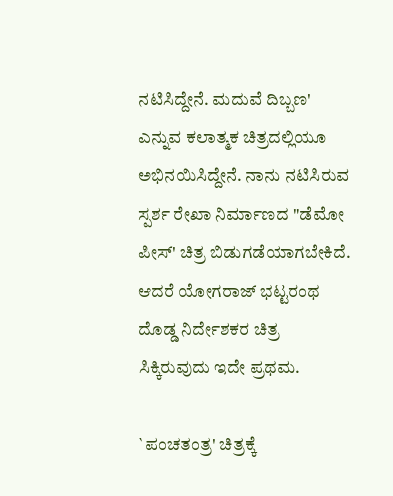ನಟಿಸಿದ್ದೇನೆ. ಮದುವೆ ದಿಬ್ಬಣ' ಎನ್ನುವ ಕಲಾತ್ಮಕ ಚಿತ್ರದಲ್ಲಿಯೂ ಅಭಿನಯಿಸಿದ್ದೇನೆ. ನಾನು ನಟಿಸಿರುವ ಸ್ಪರ್ಶ ರೇಖಾ ನಿರ್ಮಾಣದ "ಡೆಮೋ ಪೀಸ್' ಚಿತ್ರ ಬಿಡುಗಡೆಯಾಗಬೇಕಿದೆ. ಆದರೆ ಯೋಗರಾಜ್ ಭಟ್ಟರಂಥ ದೊಡ್ಡ ನಿರ್ದೇಶಕರ ಚಿತ್ರ ಸಿಕ್ಕಿರುವುದು ಇದೇ ಪ್ರಥಮ.

`ಪಂಚತಂತ್ರ' ಚಿತ್ರಕ್ಕೆ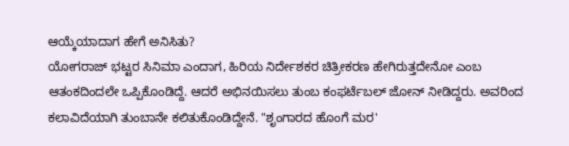ಆಯ್ಕೆಯಾದಾಗ ಹೇಗೆ ಅನಿಸಿತು?
ಯೋಗರಾಜ್ ಭಟ್ಟರ ಸಿನಿಮಾ ಎಂದಾಗ, ಹಿರಿಯ ನಿರ್ದೇಶಕರ ಚಿತ್ರೀಕರಣ ಹೇಗಿರುತ್ತದೇನೋ ಎಂಬ ಆತಂಕದಿಂದಲೇ ಒಪ್ಪಿಕೊಂಡಿದ್ದೆ. ಆದರೆ ಅಭಿನಯಿಸಲು ತುಂಬ ಕಂಫರ್ಟೆಬಲ್ ಜೋನ್ ನೀಡಿದ್ದರು. ಅವರಿಂದ ಕಲಾವಿದೆಯಾಗಿ ತುಂಬಾನೇ ಕಲಿತುಕೊಂಡಿದ್ದೇನೆ. "ಶೃಂಗಾರದ ಹೊಂಗೆ ಮರ'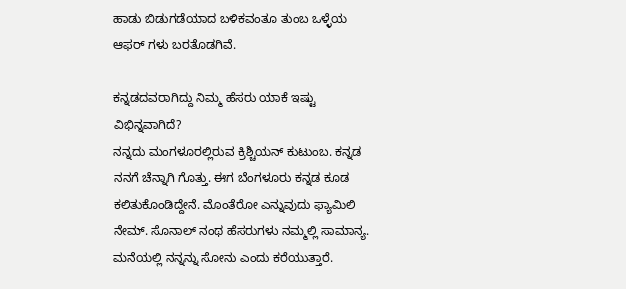ಹಾಡು ಬಿಡುಗಡೆಯಾದ ಬಳಿಕವಂತೂ ತುಂಬ ಒಳ್ಳೆಯ ಆಫರ್ ಗಳು ಬರತೊಡಗಿವೆ.

ಕನ್ನಡದವರಾಗಿದ್ದು ನಿಮ್ಮ ಹೆಸರು ಯಾಕೆ ಇಷ್ಟು ವಿಭಿನ್ನವಾಗಿದೆ?
ನನ್ನದು ಮಂಗಳೂರಲ್ಲಿರುವ ಕ್ರಿಶ್ಚಿಯನ್ ಕುಟುಂಬ. ಕನ್ನಡ ನನಗೆ ಚೆನ್ನಾಗಿ ಗೊತ್ತು. ಈಗ ಬೆಂಗಳೂರು ಕನ್ನಡ ಕೂಡ ಕಲಿತುಕೊಂಡಿದ್ದೇನೆ. ಮೊಂತೆರೋ ಎನ್ನುವುದು ಫ್ಯಾಮಿಲಿ ನೇಮ್. ಸೊನಾಲ್ ನಂಥ ಹೆಸರುಗಳು ನಮ್ಮಲ್ಲಿ ಸಾಮಾನ್ಯ. ಮನೆಯಲ್ಲಿ ನನ್ನನ್ನು ಸೋನು ಎಂದು ಕರೆಯುತ್ತಾರೆ.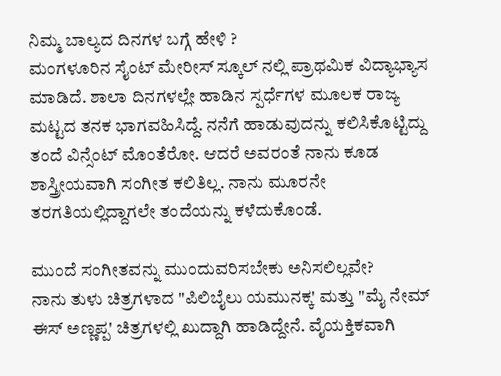ನಿಮ್ಮ ಬಾಲ್ಯದ ದಿನಗಳ ಬಗ್ಗೆ ಹೇಳಿ ?
ಮಂಗಳೂರಿನ ಸೈಂಟ್ ಮೇರೀಸ್ ಸ್ಕೂಲ್ ನಲ್ಲಿ ಪ್ರಾಥಮಿಕ ವಿದ್ಯಾಭ್ಯಾಸ ಮಾಡಿದೆ. ಶಾಲಾ ದಿನಗಳಲ್ಲೇ ಹಾಡಿನ ಸ್ಪರ್ಧೆಗಳ ಮೂಲಕ ರಾಜ್ಯ ಮಟ್ಟದ ತನಕ ಭಾಗವಹಿಸಿದ್ದೆ. ನನೆಗೆ ಹಾಡುವುದನ್ನು ಕಲಿಸಿಕೊಟ್ಟಿದ್ದು ತಂದೆ ವಿನ್ಸೆಂಟ್ ಮೊಂತೆರೋ. ಆದರೆ ಅವರಂತೆ ನಾನು ಕೂಡ ಶಾಸ್ತ್ರೀಯವಾಗಿ ಸಂಗೀತ ಕಲಿತಿಲ್ಲ. ನಾನು ಮೂರನೇ ತರಗತಿಯಲ್ಲಿದ್ದಾಗಲೇ ತಂದೆಯನ್ನು ಕಳೆದುಕೊಂಡೆ.

ಮುಂದೆ ಸಂಗೀತವನ್ನು ಮುಂದುವರಿಸಬೇಕು ಅನಿಸಲಿಲ್ಲವೇ?
ನಾನು ತುಳು ಚಿತ್ರಗಳಾದ "ಪಿಲಿಬೈಲು ಯಮುನಕ್ಕ' ಮತ್ತು "ಮೈ ನೇಮ್ ಈಸ್ ಅಣ್ಣಪ್ಪ' ಚಿತ್ರಗಳಲ್ಲಿ ಖುದ್ದಾಗಿ ಹಾಡಿದ್ದೇನೆ. ವೈಯಕ್ತಿಕವಾಗಿ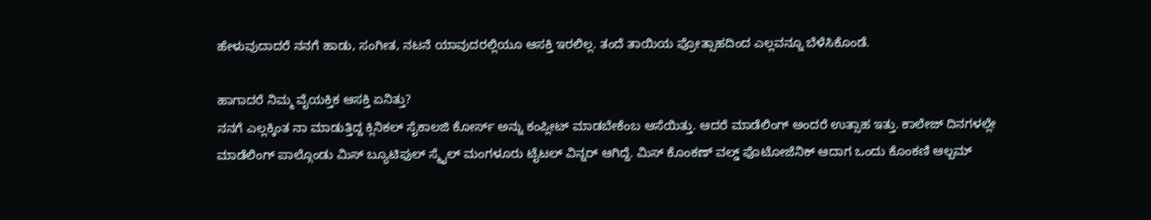ಹೇಳುವುದಾದರೆ ನನಗೆ ಹಾಡು, ಸಂಗೀತ, ನಟನೆ ಯಾವುದರಲ್ಲಿಯೂ ಆಸಕ್ತಿ ಇರಲಿಲ್ಲ. ತಂದೆ ತಾಯಿಯ ಪ್ರೋತ್ಸಾಹದಿಂದ ಎಲ್ಲವನ್ನೂ ಬೆಳೆಸಿಕೊಂಡೆ.

ಹಾಗಾದರೆ ನಿಮ್ಮ ವೈಯಕ್ತಿಕ ಆಸಕ್ತಿ ಏನಿತ್ತು?
ನನಗೆ ಎಲ್ಲಕ್ಕಿಂತ ನಾ ಮಾಡುತ್ತಿದ್ದ ಕ್ಲಿನಿಕಲ್ ಸೈಕಾಲಜಿ ಕೋರ್ಸ್ ಅನ್ನು ಕಂಪ್ಲೀಟ್ ಮಾಡಬೇಕೆಂಬ ಆಸೆಯಿತ್ತು. ಆದರೆ ಮಾಡೆಲಿಂಗ್ ಅಂದರೆ ಉತ್ಸಾಹ ಇತ್ತು. ಕಾಲೇಜ್ ದಿನಗಳಲ್ಲೇ ಮಾಡೆಲಿಂಗ್ ಪಾಲ್ಗೊಂಡು ಮಿಸ್ ಬ್ಯೂಟಿಫುಲ್ ಸ್ಮೈಲ್ ಮಂಗಳೂರು ಟೈಟಲ್ ವಿನ್ನರ್ ಆಗಿದ್ದೆ. ಮಿಸ್ ಕೊಂಕಣ್ ವಲ್ಡ್ ಫೊಟೋಜೆನಿಕ್ ಆದಾಗ ಒಂದು ಕೊಂಕಣಿ ಆಲ್ಬಮ್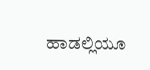ಹಾಡಲ್ಲಿಯೂ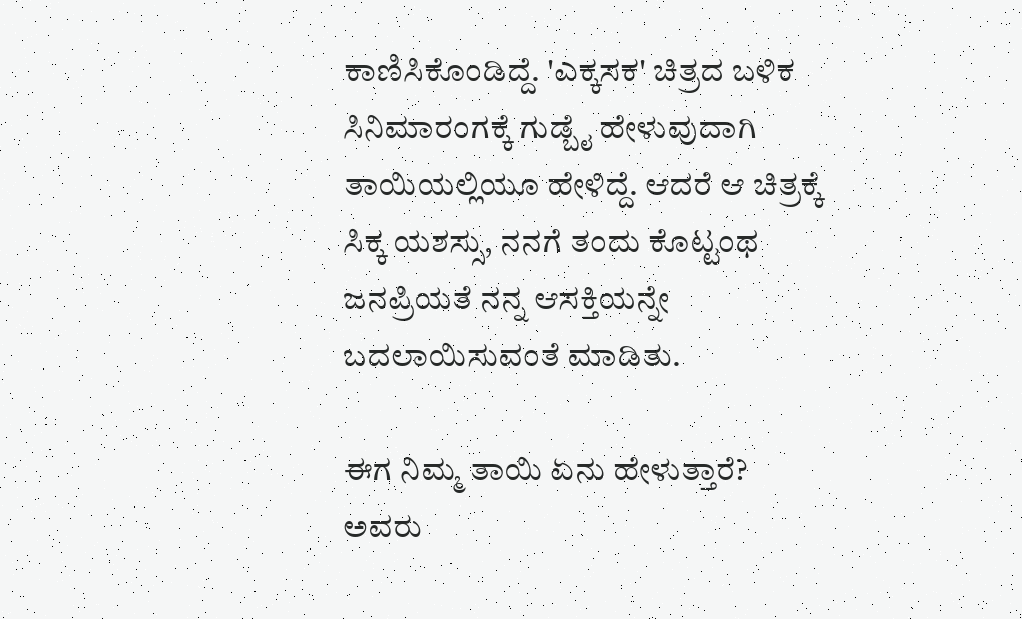ಕಾಣಿಸಿಕೊಂಡಿದ್ದೆ. 'ಎಕ್ಕಸಕ' ಚಿತ್ರದ ಬಳಿಕ ಸಿನಿಮಾರಂಗಕ್ಕೆ ಗುಡ್ಬೈ ಹೇಳುವುದಾಗಿ ತಾಯಿಯಲ್ಲಿಯೂ ಹೇಳಿದ್ದೆ. ಆದರೆ ಆ ಚಿತ್ರಕ್ಕೆ ಸಿಕ್ಕ ಯಶಸ್ಸು, ನನಗೆ ತಂದು ಕೊಟ್ಟಂಥ ಜನಪ್ರಿಯತೆ ನನ್ನ ಆಸಕ್ತಿಯನ್ನೇ ಬದಲಾಯಿಸುವಂತೆ ಮಾಡಿತು.

ಈಗ ನಿಮ್ಮ ತಾಯಿ ಏನು ಹೇಳುತ್ತಾರೆ?
ಅವರು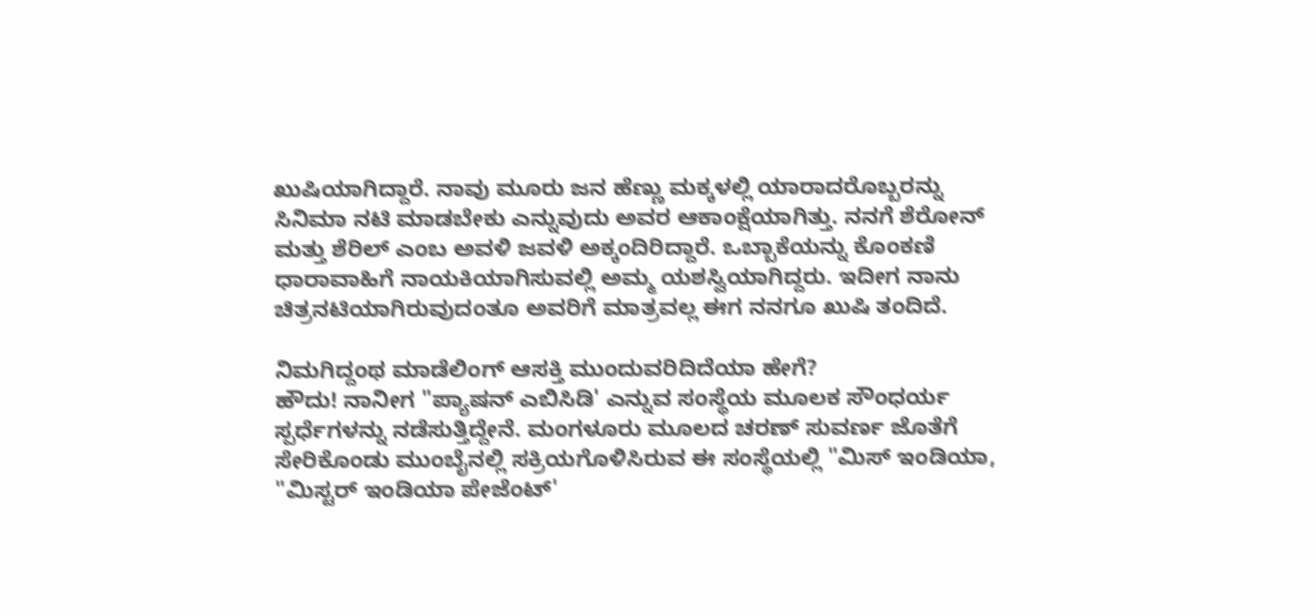ಖುಷಿಯಾಗಿದ್ದಾರೆ. ನಾವು ಮೂರು ಜನ ಹೆಣ್ಣು ಮಕ್ಕಳಲ್ಲಿ ಯಾರಾದರೊಬ್ಬರನ್ನು ಸಿನಿಮಾ ನಟಿ ಮಾಡಬೇಕು ಎನ್ನುವುದು ಅವರ ಆಕಾಂಕ್ಷೆಯಾಗಿತ್ತು. ನನಗೆ ಶೆರೋನ್ ಮತ್ತು ಶೆರಿಲ್ ಎಂಬ ಅವಳಿ ಜವಳಿ ಅಕ್ಕಂದಿರಿದ್ದಾರೆ. ಒಬ್ಬಾಕೆಯನ್ನು ಕೊಂಕಣಿ ಧಾರಾವಾಹಿಗೆ ನಾಯಕಿಯಾಗಿಸುವಲ್ಲಿ ಅಮ್ಮ ಯಶಸ್ವಿಯಾಗಿದ್ದರು. ಇದೀಗ ನಾನು ಚಿತ್ರನಟಿಯಾಗಿರುವುದಂತೂ ಅವರಿಗೆ ಮಾತ್ರವಲ್ಲ ಈಗ ನನಗೂ ಖುಷಿ ತಂದಿದೆ.

ನಿಮಗಿದ್ದಂಥ ಮಾಡೆಲಿಂಗ್ ಆಸಕ್ತಿ ಮುಂದುವರಿದಿದೆಯಾ ಹೇಗೆ?
ಹೌದು! ನಾನೀಗ "ಪ್ಯಾಷನ್ ಎಬಿಸಿಡಿ' ಎನ್ನುವ ಸಂಸ್ಥೆಯ ಮೂಲಕ ಸೌಂಧರ್ಯ ಸ್ಪರ್ಧೆಗಳನ್ನು ನಡೆಸುತ್ತಿದ್ದೇನೆ. ಮಂಗಳೂರು ಮೂಲದ ಚರಣ್ ಸುವರ್ಣ ಜೊತೆಗೆ ಸೇರಿಕೊಂಡು ಮುಂಬೈನಲ್ಲಿ ಸಕ್ರಿಯಗೊಳಿಸಿರುವ ಈ ಸಂಸ್ಥೆಯಲ್ಲಿ "ಮಿಸ್ ಇಂಡಿಯಾ, "ಮಿಸ್ಟರ್ ಇಂಡಿಯಾ ಪೇಜೆಂಟ್'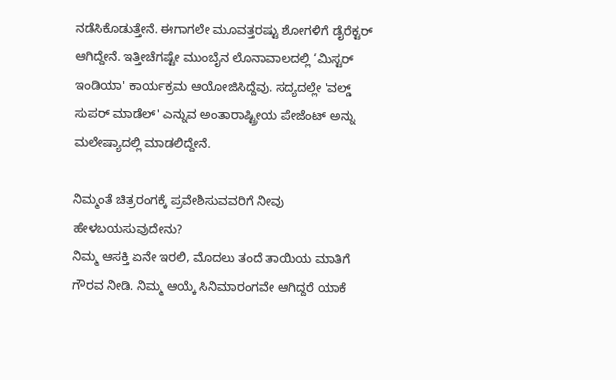ನಡೆಸಿಕೊಡುತ್ತೇನೆ. ಈಗಾಗಲೇ ಮೂವತ್ತರಷ್ಟು ಶೋಗಳಿಗೆ ಡೈರೆಕ್ಟರ್ ಆಗಿದ್ದೇನೆ. ಇತ್ತೀಚೆಗಷ್ಟೇ ಮುಂಬೈನ ಲೊನಾವಾಲದಲ್ಲಿ ‘ಮಿಸ್ಟರ್ ಇಂಡಿಯಾ' ಕಾರ್ಯಕ್ರಮ ಆಯೋಜಿಸಿದ್ದೆವು. ಸದ್ಯದಲ್ಲೇ 'ವಲ್ಡ್ ಸುಪರ್ ಮಾಡೆಲ್' ಎನ್ನುವ ಅಂತಾರಾಷ್ಟ್ರೀಯ ಪೇಜೆಂಟ್ ಅನ್ನು ಮಲೇಷ್ಯಾದಲ್ಲಿ ಮಾಡಲಿದ್ದೇನೆ.

ನಿಮ್ಮಂತೆ ಚಿತ್ರರಂಗಕ್ಕೆ ಪ್ರವೇಶಿಸುವವರಿಗೆ ನೀವು ಹೇಳಬಯಸುವುದೇನು?
ನಿಮ್ಮ ಆಸಕ್ತಿ ಏನೇ ಇರಲಿ, ಮೊದಲು ತಂದೆ ತಾಯಿಯ ಮಾತಿಗೆ ಗೌರವ ನೀಡಿ. ನಿಮ್ಮ ಆಯ್ಕೆ ಸಿನಿಮಾರಂಗವೇ ಆಗಿದ್ದರೆ ಯಾಕೆ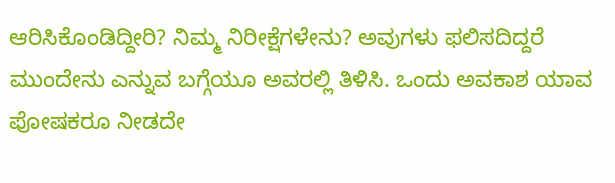ಆರಿಸಿಕೊಂಡಿದ್ದೀರಿ? ನಿಮ್ಮ ನಿರೀಕ್ಷೆಗಳೇನು? ಅವುಗಳು ಫಲಿಸದಿದ್ದರೆ ಮುಂದೇನು ಎನ್ನುವ ಬಗ್ಗೆಯೂ ಅವರಲ್ಲಿ ತಿಳಿಸಿ. ಒಂದು ಅವಕಾಶ ಯಾವ ಪೋಷಕರೂ ನೀಡದೇ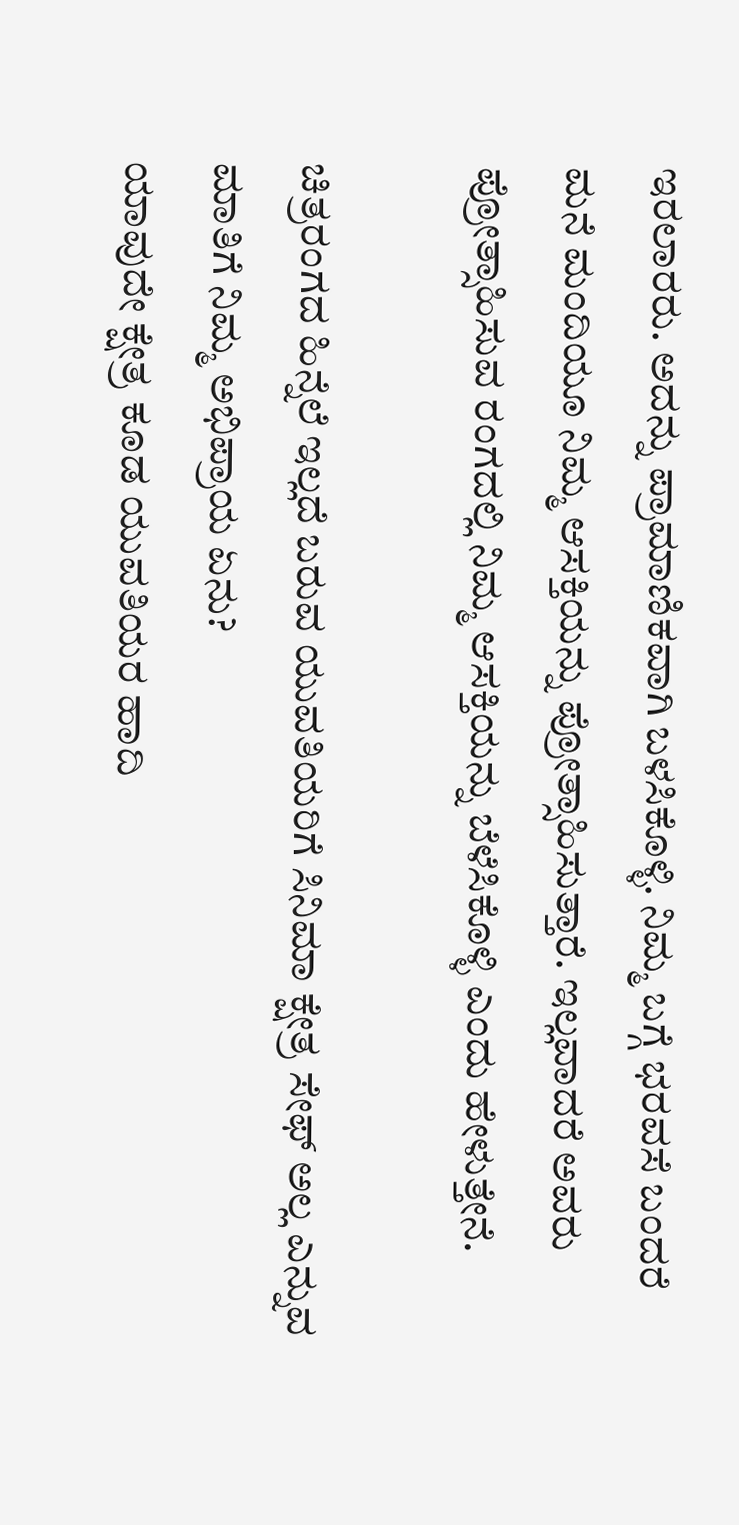ಇರಲಾರರು. ಅದನ್ನು ಪ್ರಾಮಾಣಿಕವಾಗಿ ಬಳಸಿಕೊಳ್ಳಿ. ನಿಮ್ಮ ಬಗ್ಗೆ ಭರವಸೆ ಬಂದರೆ ಮನೆ ಮಂದಿಯೂ ನಿಮ್ಮ ಆಸಕ್ತಿಯನ್ನು ಪ್ರೋತ್ಸಾಹಿಸುತ್ತಾರೆ. ಇಲ್ಲವಾದರೆ ಅವರು ಪ್ರೋತ್ಸಾಹಿಸುವ ರಂಗದಲ್ಲಿ ನಿಮ್ಮ ಆಸಕ್ತಿಯನ್ನು ಬೆಳೆಸಿಕೊಳ್ಳಿ ಎಂದು ಹೇಳುತ್ತೇನೆ.

ಚಿತ್ರರಂಗದ ಹಿನ್ನೆಲೆ ಇಲ್ಲದೆ ಬರುವ ಯುವತಿಯರಿಗೆ ಸಿನಿಮಾ ಕ್ಷೇತ್ರ ಸೇಫ್ ಅಲ್ಲ ಎನ್ನುವ ಮಾತಿಗೆ ನಿಮ್ಮ ಅಭಿಪ್ರಾಯ ಏನು?
ಯಾವುದೇ ಕ್ಷೇತ್ರ ಕೂಡ ಯುವತಿಯರ ಹಾದಿ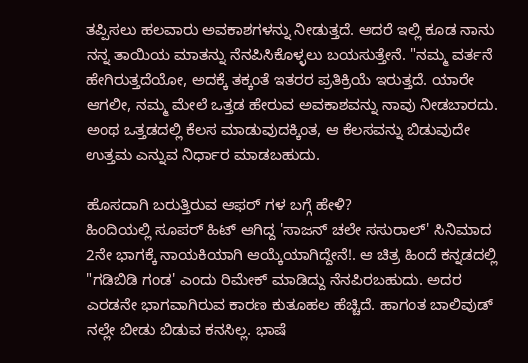ತಪ್ಪಿಸಲು ಹಲವಾರು ಅವಕಾಶಗಳನ್ನು ನೀಡುತ್ತದೆ. ಆದರೆ ಇಲ್ಲಿ ಕೂಡ ನಾನು ನನ್ನ ತಾಯಿಯ ಮಾತನ್ನು ನೆನಪಿಸಿಕೊಳ್ಳಲು ಬಯಸುತ್ತೇನೆ. "ನಮ್ಮ ವರ್ತನೆ ಹೇಗಿರುತ್ತದೆಯೋ, ಅದಕ್ಕೆ ತಕ್ಕಂತೆ ಇತರರ ಪ್ರತಿಕ್ರಿಯೆ ಇರುತ್ತದೆ. ಯಾರೇ ಆಗಲೀ, ನಮ್ಮ ಮೇಲೆ ಒತ್ತಡ ಹೇರುವ ಅವಕಾಶವನ್ನು ನಾವು ನೀಡಬಾರದು. ಅಂಥ ಒತ್ತಡದಲ್ಲಿ ಕೆಲಸ ಮಾಡುವುದಕ್ಕಿಂತ, ಆ ಕೆಲಸವನ್ನು ಬಿಡುವುದೇ ಉತ್ತಮ ಎನ್ನುವ ನಿರ್ಧಾರ ಮಾಡಬಹುದು.

ಹೊಸದಾಗಿ ಬರುತ್ತಿರುವ ಆಫರ್ ಗಳ ಬಗ್ಗೆ ಹೇಳಿ?
ಹಿಂದಿಯಲ್ಲಿ ಸೂಪರ್ ಹಿಟ್ ಆಗಿದ್ದ 'ಸಾಜನ್ ಚಲೇ ಸಸುರಾಲ್' ಸಿನಿಮಾದ 2ನೇ ಭಾಗಕ್ಕೆ ನಾಯಕಿಯಾಗಿ ಆಯ್ಕೆಯಾಗಿದ್ದೇನೆ!. ಆ ಚಿತ್ರ ಹಿಂದೆ ಕನ್ನಡದಲ್ಲಿ "ಗಡಿಬಿಡಿ ಗಂಡ' ಎಂದು ರಿಮೇಕ್ ಮಾಡಿದ್ದು ನೆನಪಿರಬಹುದು. ಅದರ ಎರಡನೇ ಭಾಗವಾಗಿರುವ ಕಾರಣ ಕುತೂಹಲ ಹೆಚ್ಚಿದೆ. ಹಾಗಂತ ಬಾಲಿವುಡ್ ನಲ್ಲೇ ಬೀಡು ಬಿಡುವ ಕನಸಿಲ್ಲ. ಭಾಷೆ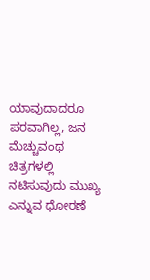ಯಾವುದಾದರೂ ಪರವಾಗಿಲ್ಲ, ಜನ ಮೆಚ್ಚುವಂಥ ಚಿತ್ರಗಳಲ್ಲಿ ನಟಿಸುವುದು ಮುಖ್ಯ ಎನ್ನುವ ಧೋರಣೆ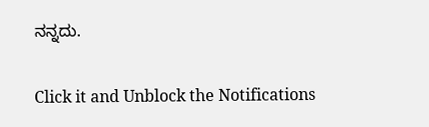ನನ್ನದು.


Click it and Unblock the Notifications